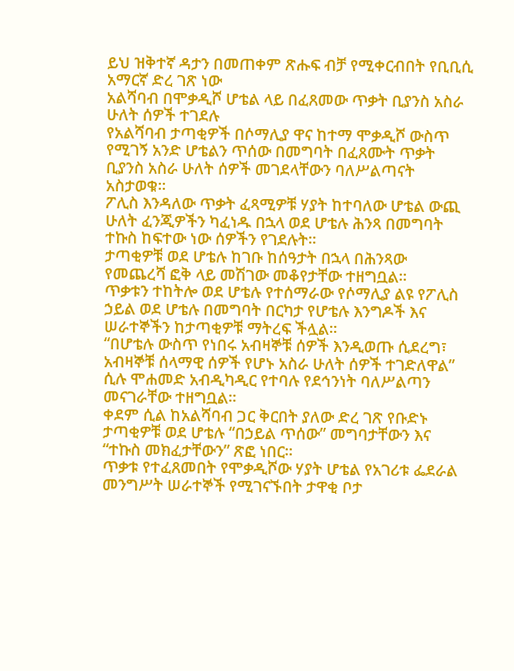ይህ ዝቅተኛ ዳታን በመጠቀም ጽሑፍ ብቻ የሚቀርብበት የቢቢሲ አማርኛ ድረ ገጽ ነው
አልሻባብ በሞቃዲሾ ሆቴል ላይ በፈጸመው ጥቃት ቢያንስ አስራ ሁለት ሰዎች ተገደሉ
የአልሻባብ ታጣቂዎች በሶማሊያ ዋና ከተማ ሞቃዲሾ ውስጥ የሚገኝ አንድ ሆቴልን ጥሰው በመግባት በፈጸሙት ጥቃት ቢያንስ አስራ ሁለት ሰዎች መገደላቸውን ባለሥልጣናት አስታወቁ።
ፖሊስ እንዳለው ጥቃት ፈጻሚዎቹ ሃያት ከተባለው ሆቴል ውጪ ሁለት ፈንጂዎችን ካፈነዱ በኋላ ወደ ሆቴሉ ሕንጻ በመግባት ተኩስ ከፍተው ነው ሰዎችን የገደሉት።
ታጣቂዎቹ ወደ ሆቴሉ ከገቡ ከሰዓታት በኋላ በሕንጻው የመጨረሻ ፎቅ ላይ መሽገው መቆየታቸው ተዘግቧል።
ጥቃቱን ተከትሎ ወደ ሆቴሉ የተሰማራው የሶማሊያ ልዩ የፖሊስ ኃይል ወደ ሆቴሉ በመግባት በርካታ የሆቴሉ እንግዶች እና ሠራተኞችን ከታጣቂዎቹ ማትረፍ ችሏል።
“በሆቴሉ ውስጥ የነበሩ አብዛኞቹ ሰዎች እንዲወጡ ሲደረግ፣ አብዛኞቹ ሰላማዊ ሰዎች የሆኑ አስራ ሁለት ሰዎች ተገድለዋል” ሲሉ ሞሐመድ አብዲካዲር የተባሉ የደኅንነት ባለሥልጣን መናገራቸው ተዘግቧል።
ቀደም ሲል ከአልሻባብ ጋር ቅርበት ያለው ድረ ገጽ የቡድኑ ታጣቂዎቹ ወደ ሆቴሉ “በኃይል ጥሰው” መግባታቸውን እና “ተኩስ መክፈታቸውን” ጽፎ ነበር።
ጥቃቱ የተፈጸመበት የሞቃዲሾው ሃያት ሆቴል የአገሪቱ ፌደራል መንግሥት ሠራተኞች የሚገናኙበት ታዋቂ ቦታ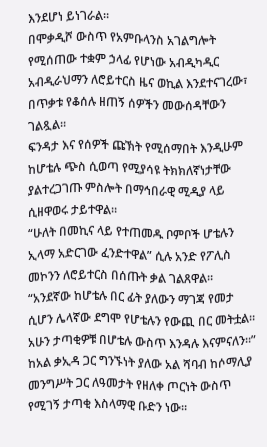እንደሆነ ይነገራል።
በሞቃዲሾ ውስጥ የአምቡላንስ አገልግሎት የሚሰጠው ተቋም ኃላፊ የሆነው አብዲካዲር አብዲራህማን ለሮይተርስ ዜና ወኪል እንደተናገረው፣ በጥቃቱ የቆሰሉ ዘጠኝ ሰዎችን መውሰዳቸውን ገልጿል።
ፍንዳታ እና የሰዎች ጩኽት የሚሰማበት እንዲሁም ከሆቴሉ ጭስ ሲወጣ የሚያሳዩ ትክክለኛነታቸው ያልተረጋገጡ ምስሎት በማኅበራዊ ሚዲያ ላይ ሲዘዋወሩ ታይተዋል።
“ሁለት በመኪና ላይ የተጠመዱ ቦምቦች ሆቴሉን ኢላማ አድርገው ፈንድተዋል” ሲሉ አንድ የፖሊስ መኮንን ለሮይተርስ በሰጡት ቃል ገልጸዋል።
“አንደኛው ከሆቴሉ በር ፊት ያለውን ማገጃ የመታ ሲሆን ሌላኛው ደግሞ የሆቴሉን የውጪ በር መትቷል። አሁን ታጣቂዎቹ በሆቴሉ ውስጥ እንዳሉ እናምናለን።”
ከአል ቃኢዳ ጋር ግንኙነት ያለው አል ሻባብ ከሶማሊያ መንግሥት ጋር ለዓመታት የዘለቀ ጦርነት ውስጥ የሚገኝ ታጣቂ እስላማዊ ቡድን ነው።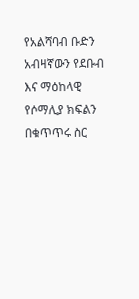የአልሻባብ ቡድን አብዛኛውን የደቡብ እና ማዕከላዊ የሶማሊያ ክፍልን በቁጥጥሩ ስር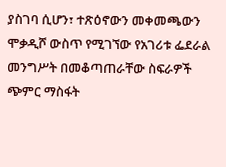ያስገባ ሲሆን፣ ተጽዕኖውን መቀመጫውን ሞቃዲሾ ውስጥ የሚገኘው የአገሪቱ ፌደራል መንግሥት በመቆጣጠራቸው ስፍራዎች ጭምር ማስፋት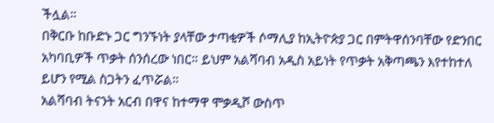ችሏል።
በቅርቡ ከቡድኑ ጋር ግንኙነት ያላቸው ታጣቂዎች ሶማሊያ ከኢትዮጵያ ጋር በምትዋሰንባቸው የድንበር አካባቢዎች ጥቃት ሰንሰረው ነበር። ይህም አልሻባብ አዲስ አይነት የጥቃት አቅጣጫን እየተከተለ ይሆን የሚል ስጋትን ፈጥሯል።
አልሻባብ ትናንት አርብ በዋና ከተማዋ ሞቃዲሾ ውስጥ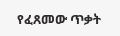የፈጸመው ጥቃት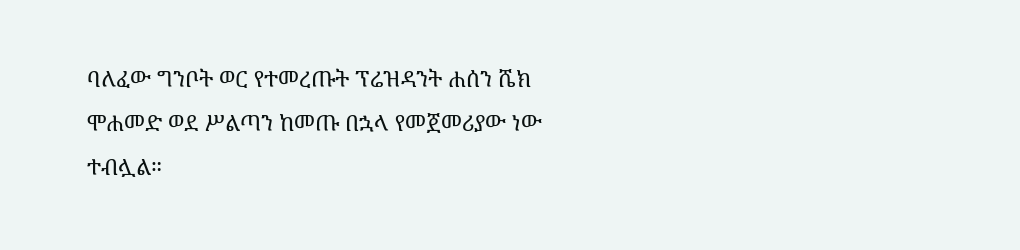ባለፈው ግንቦት ወር የተመረጡት ፕሬዝዳንት ሐሰን ሼክ ሞሐመድ ወደ ሥልጣን ከመጡ በኋላ የመጀመሪያው ነው ተብሏል።